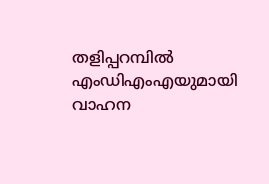തളിപ്പറമ്പിൽ എംഡിഎംഎയുമായി വാഹന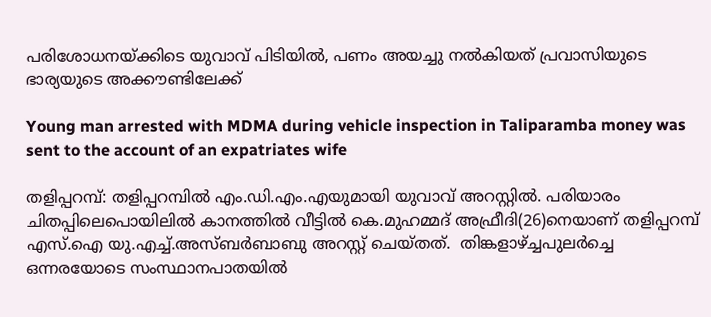പരിശോധനയ്ക്കിടെ യുവാവ് പിടിയിൽ, പണം അയച്ചു നൽകിയത് പ്രവാസിയുടെ ഭാര്യയുടെ അക്കൗണ്ടിലേക്ക്

Young man arrested with MDMA during vehicle inspection in Taliparamba money was sent to the account of an expatriates wife

തളിപ്പറമ്പ്: തളിപ്പറമ്പില്‍ എം.ഡി.എം.എയുമായി യുവാവ് അറസ്റ്റില്‍. പരിയാരം ചിതപ്പിലെപൊയിലില്‍ കാനത്തില്‍ വീട്ടില്‍ കെ.മുഹമ്മദ് അഫ്രീദി(26)നെയാണ് തളിപ്പറമ്പ് എസ്.ഐ യു.എച്ച്.അസ്ബര്‍ബാബു അറസ്റ്റ് ചെയ്തത്.  തിങ്കളാഴ്ച്ചപുലര്‍ച്ചെ ഒന്നരയോടെ സംസ്ഥാനപാതയില്‍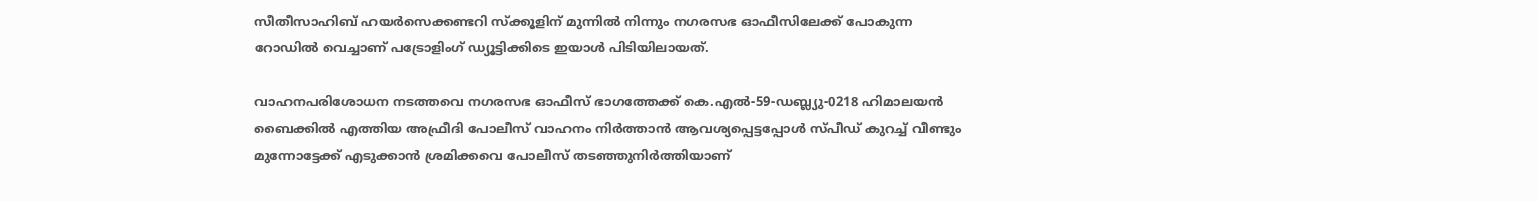സീതീസാഹിബ് ഹയര്‍സെക്കണ്ടറി സ്‌ക്കൂളിന് മുന്നില്‍ നിന്നും നഗരസഭ ഓഫീസിലേക്ക് പോകുന്ന റോഡില്‍ വെച്ചാണ് പട്രോളിംഗ് ഡ്യൂട്ടിക്കിടെ ഇയാള്‍ പിടിയിലായത്.

വാഹനപരിശോധന നടത്തവെ നഗരസഭ ഓഫീസ് ഭാഗത്തേക്ക് കെ.എല്‍-59-ഡബ്ല്യു-0218 ഹിമാലയന്‍ ബൈക്കില്‍ എത്തിയ അഫ്രീദി പോലീസ് വാഹനം നിര്‍ത്താന്‍ ആവശ്യപ്പെട്ടപ്പോള്‍ സ്പീഡ് കുറച്ച് വീണ്ടും മുന്നോട്ടേക്ക് എടുക്കാന്‍ ശ്രമിക്കവെ പോലീസ് തടഞ്ഞുനിര്‍ത്തിയാണ്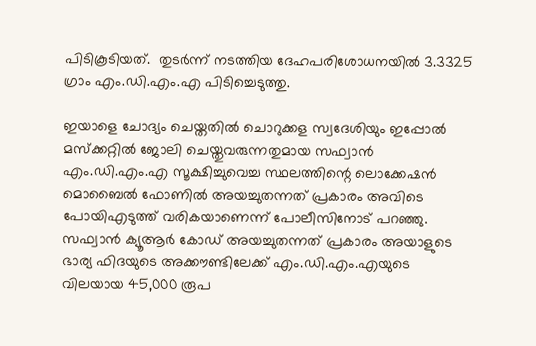പിടികൂടിയത്.  തുടർന്ന് നടത്തിയ ദേഹപരിശോധനയിൽ 3.3325 ഗ്രാം എം.ഡി.എം.എ പിടിച്ചെടുത്തു.

ഇയാളെ ചോദ്യം ചെയ്തതില്‍ ചൊറുക്കള സ്വദേശിയും ഇപ്പോല്‍ മസ്‌ക്കറ്റില്‍ ജോലി ചെയ്തുവരുന്നതുമായ സഫ്വാന്‍ എം.ഡി.എം.എ സൂക്ഷിച്ചുവെച്ച സ്ഥലത്തിന്റെ ലൊക്കേഷന്‍ മൊബൈല്‍ ഫോണില്‍ അയച്ചുതന്നത് പ്രകാരം അവിടെ പോയിഎടുത്ത് വരികയാണെന്ന് പോലീസിനോട് പറഞ്ഞു. സഫ്വാന്‍ ക്യൂആര്‍ കോഡ് അയച്ചുതന്നത് പ്രകാരം അയാളുടെ ഭാര്യ ഫിദയുടെ അക്കൗണ്ടിലേക്ക് എം.ഡി.എം.എയുടെ വിലയായ 45,000 രൂപ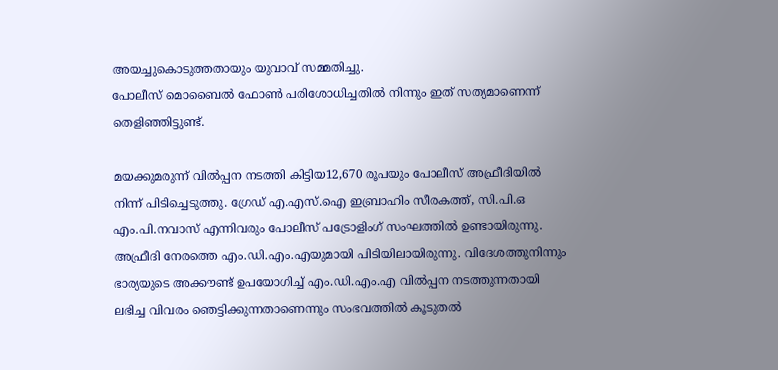അയച്ചുകൊടുത്തതായും യുവാവ് സമ്മതിച്ചു.
പോലീസ് മൊബൈല്‍ ഫോണ്‍ പരിശോധിച്ചതില്‍ നിന്നും ഇത് സത്യമാണെന്ന് തെളിഞ്ഞിട്ടുണ്ട്.

മയക്കുമരുന്ന് വിൽപ്പന നടത്തി കിട്ടിയ12,670 രൂപയും പോലീസ് അഫ്രീദിയില്‍ നിന്ന് പിടിച്ചെടുത്തു. ഗ്രേഡ് എ.എസ്.ഐ ഇബ്രാഹിം സീരകത്ത്, സി.പി.ഒ എം.പി.നവാസ് എന്നിവരും പോലീസ് പട്രോളിംഗ് സംഘത്തില്‍ ഉണ്ടായിരുന്നു. അഫ്രീദി നേരത്തെ എം.ഡി.എം.എയുമായി പിടിയിലായിരുന്നു. വിദേശത്തുനിന്നും ഭാര്യയുടെ അക്കൗണ്ട് ഉപയോഗിച്ച് എം.ഡി.എം.എ വില്‍പ്പന നടത്തുന്നതായി ലഭിച്ച വിവരം ഞെട്ടിക്കുന്നതാണെന്നും സംഭവത്തില്‍ കൂടുതല്‍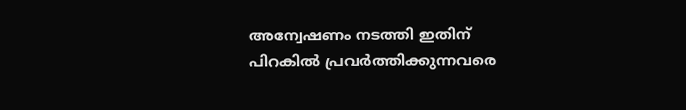അന്വേഷണം നടത്തി ഇതിന് പിറകില്‍ പ്രവര്‍ത്തിക്കുന്നവരെ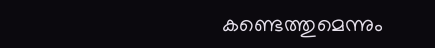കണ്ടെത്തുമെന്നും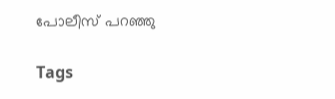പോലീസ് പറഞ്ഞു

Tags